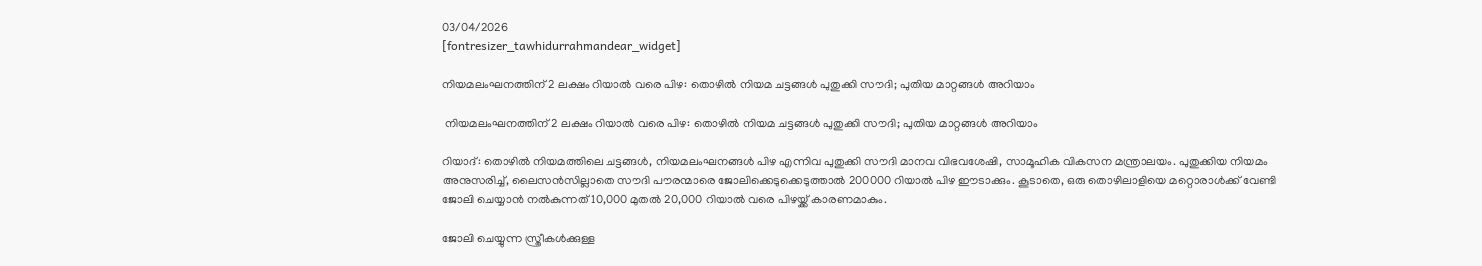03/04/2026
[fontresizer_tawhidurrahmandear_widget]

നിയമലംഘനത്തിന് 2 ലക്ഷം റിയാൽ വരെ പിഴ: തൊഴില്‍ നിയമ ചട്ടങ്ങള്‍ പുതുക്കി സൗദി; പുതിയ മാറ്റങ്ങൾ അറിയാം

 നിയമലംഘനത്തിന് 2 ലക്ഷം റിയാൽ വരെ പിഴ: തൊഴില്‍ നിയമ ചട്ടങ്ങള്‍ പുതുക്കി സൗദി; പുതിയ മാറ്റങ്ങൾ അറിയാം

റിയാദ്: തൊഴില്‍ നിയമത്തിലെ ചട്ടങ്ങള്‍, നിയമലംഘനങ്ങള്‍ പിഴ എന്നിവ പുതുക്കി സൗദി മാനവ വിഭവശേഷി, സാമൂഹിക വികസന മന്ത്രാലയം. പുതുക്കിയ നിയമം അനുസരിച്ച്, ലൈസന്‍സില്ലാതെ സൗദി പൗരന്മാരെ ജോലിക്കെടുക്കെടുത്താല്‍ 200000 റിയാല്‍ പിഴ ഈടാക്കും. കൂടാതെ, ഒരു തൊഴിലാളിയെ മറ്റൊരാള്‍ക്ക് വേണ്ടി ജോലി ചെയ്യാന്‍ നല്‍കുന്നത് 10,000 മുതല്‍ 20,000 റിയാല്‍ വരെ പിഴയ്ക്ക് കാരണമാകും.

ജോലി ചെയ്യുന്ന സ്ത്രീകള്‍ക്കുള്ള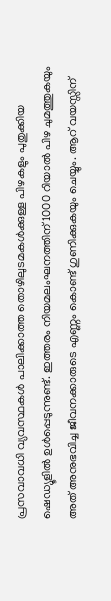പ്രസവാവധി വ്യവസ്ഥകള്‍ പാലിക്കാത്ത തൊഴിലുടമകള്‍ക്കുള്ള പിഴകളും പുതുക്കിയ ഷെഡ്യൂളില്‍ ഉള്‍പ്പെടുന്നുണ്ട്. ഇത്തരം നിയമലംഘനത്തിന് 1000 റിയാല്‍ പിഴ ചുമത്തുകയും അത് അനുഭവിച്ച ജീവനക്കാരുടെ എണ്ണം കൊണ്ട് ഗുണിക്കുകയും ചെയ്യും. ആറ് വയസ്സിന്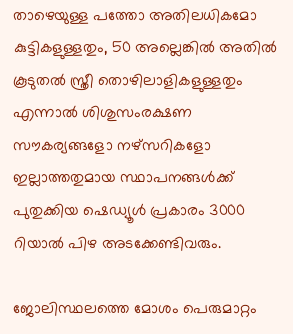താഴെയുള്ള പത്തോ അതിലധികമോ കുട്ടികളുള്ളതും, 50 അല്ലെങ്കില്‍ അതില്‍ കൂടുതല്‍ സ്ത്രീ തൊഴിലാളികളുള്ളതും എന്നാല്‍ ശിശുസംരക്ഷണ സൗകര്യങ്ങളോ നഴ്‌സറികളോ ഇല്ലാത്തതുമായ സ്ഥാപനങ്ങള്‍ക്ക് പുതുക്കിയ ഷെഡ്യൂള്‍ പ്രകാരം 3000 റിയാല്‍ പിഴ അടക്കേണ്ടിവരും.

ജോലിസ്ഥലത്തെ മോശം പെരുമാറ്റം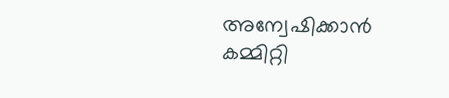അന്വേഷിക്കാന്‍ കമ്മിറ്റി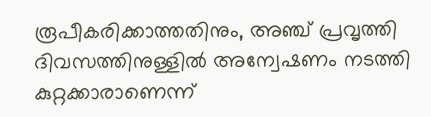രൂപീകരിക്കാത്തതിനും, അഞ്ച് പ്രവൃത്തി ദിവസത്തിനുള്ളില്‍ അന്വേഷണം നടത്തി കുറ്റക്കാരാണെന്ന്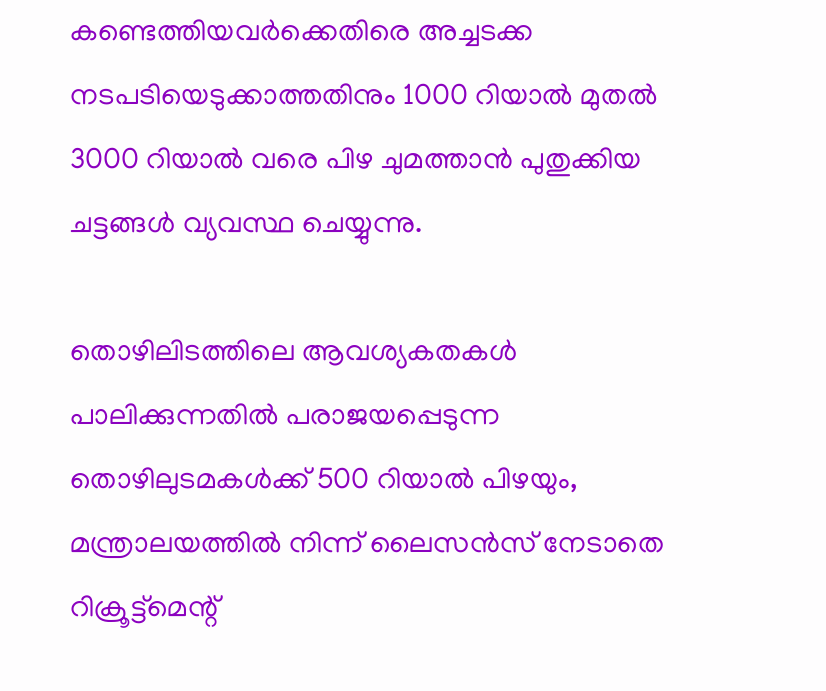കണ്ടെത്തിയവര്‍ക്കെതിരെ അച്ചടക്ക നടപടിയെടുക്കാത്തതിനും 1000 റിയാല്‍ മുതല്‍ 3000 റിയാല്‍ വരെ പിഴ ചുമത്താന്‍ പുതുക്കിയ ചട്ടങ്ങള്‍ വ്യവസ്ഥ ചെയ്യുന്നു.

തൊഴിലിടത്തിലെ ആവശ്യകതകള്‍ പാലിക്കുന്നതില്‍ പരാജയപ്പെടുന്ന തൊഴിലുടമകള്‍ക്ക് 500 റിയാല്‍ പിഴയും, മന്ത്രാലയത്തില്‍ നിന്ന് ലൈസന്‍സ് നേടാതെ റിക്രൂട്ട്‌മെന്റ്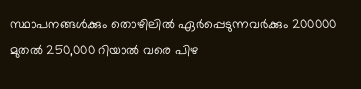സ്ഥാപനങ്ങള്‍ക്കും തൊഴിലില്‍ ഏര്‍പ്പെടുന്നവര്‍ക്കും 200000 മുതല്‍ 250,000 റിയാല്‍ വരെ പിഴ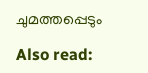ചുമത്തപ്പെടും

Also read: